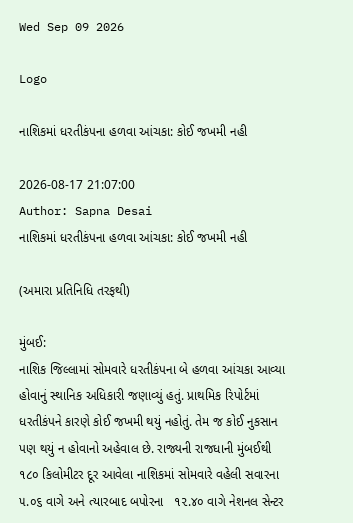Wed Sep 09 2026

Logo

નાશિકમાં ધરતીકંપના હળવા આંચકા: કોઈ જખમી નહી

2026-08-17 21:07:00
Author: Sapna Desai
નાશિકમાં ધરતીકંપના હળવા આંચકા: કોઈ જખમી નહી

(અમારા પ્રતિનિધિ તરફથી)

મુંબઈ:
નાશિક જિલ્લામાં સોમવારે ધરતીકંપના બે હળવા આંચકા આવ્યા હોવાનું સ્થાનિક અધિકારી જણાવ્યું હતું. પ્રાથમિક રિપોર્ટમાં ધરતીકંપને કારણે કોઈ જખમી થયું નહોતું. તેમ જ કોઈ નુકસાન પણ થયું ન હોવાનો અહેવાલ છે. રાજ્યની રાજધાની મુંબઈથી ૧૮૦ કિલોમીટર દૂર આવેલા નાશિકમાં સોમવારે વહેલી સવારના ૫.૦૬ વાગે અને ત્યારબાદ બપોરના   ૧૨.૪૦ વાગે નેશનલ સેન્ટર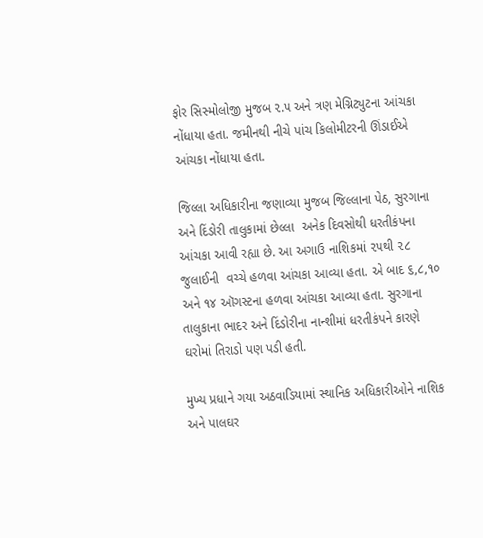ફોર સિસ્મોલોજી મુજબ ૨.૫ અને ત્રણ મેગ્નિટ્યુટના આંચકા નોંધાયા હતા. જમીનથી નીચે પાંચ કિલોમીટરની ઊંડાઈએ આંચકા નોંધાયા હતા.

જિલ્લા અધિકારીના જણાવ્યા મુજબ જિલ્લાના પેઠ, સુરગાના અને દિંડોરી તાલુકામાં છેલ્લા  અનેક દિવસોથી ધરતીકંપના આંચકા આવી રહ્યા છે. આ અગાઉ નાશિકમાં ૨૫થી ૨૮ જુલાઈની  વચ્ચે હળવા આંચકા આવ્યા હતા. એ બાદ ૬,૮,૧૦ અને ૧૪ ઑગસ્ટના હળવા આંચકા આવ્યા હતા. સુરગાના તાલુકાના ભાદર અને દિંડોરીના નાન્શીમાં ધરતીકંપને કારણે ઘરોમાં તિરાડો પણ પડી હતી.

મુખ્ય પ્રધાને ગયા અઠવાડિયામાં સ્થાનિક અધિકારીઓને નાશિક અને પાલઘર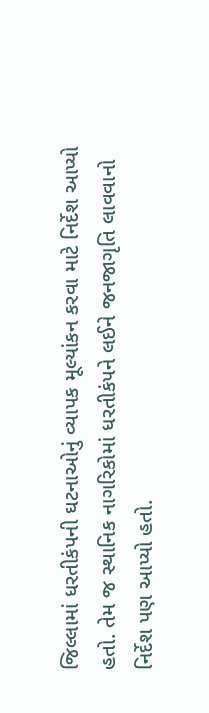જિલ્લામાં ધરતીકંપની ઘટનાઓનું વ્યાપક મૂલ્યાંકન કરવા માટે નિર્દેશ આપ્યો હતો. તેમ જ સ્થાનિક નાગરિકોમાં ધરતીકંપને લઈને જનજાગૃતિ લાવવાનો નિર્દેશ પણ આપ્યો હતો.